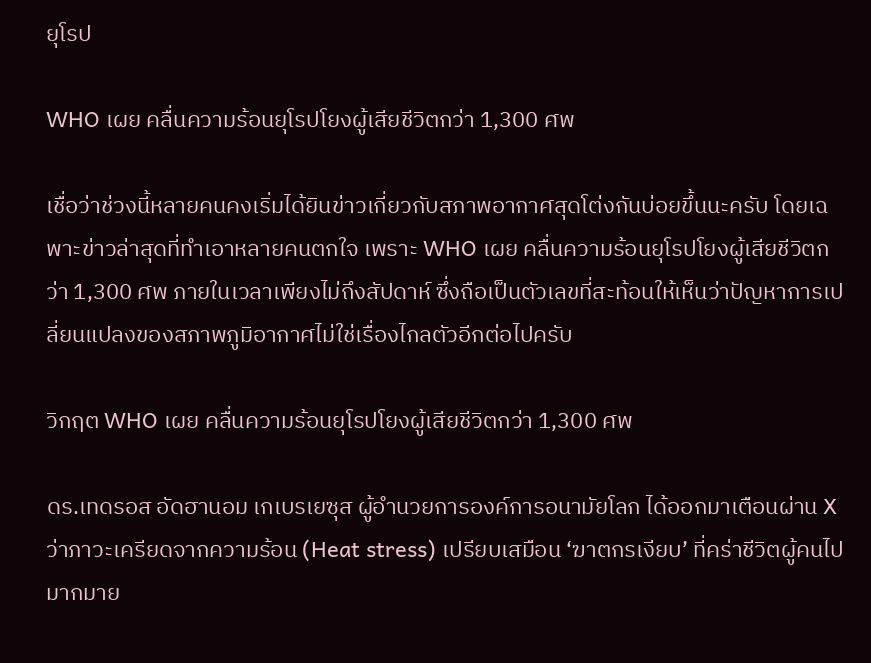ยุโรป

WHO เผย คลื่นความร้อนยุโรปโยงผู้เสียชีวิตกว่า 1,300 ศพ

เชื่อว่าช่วงนี้หลายคนคงเริ่มได้ยินข่าวเกี่ยวกับสภาพอากาศสุดโต่งกันบ่อยขึ้นนะครับ โดยเฉพาะข่าวล่าสุดที่ทำเอาหลายคนตกใจ เพราะ WHO เผย คลื่นความร้อนยุโรปโยงผู้เสียชีวิตกว่า 1,300 ศพ ภายในเวลาเพียงไม่ถึงสัปดาห์ ซึ่งถือเป็นตัวเลขที่สะท้อนให้เห็นว่าปัญหาการเปลี่ยนแปลงของสภาพภูมิอากาศไม่ใช่เรื่องไกลตัวอีกต่อไปครับ

วิกฤต WHO เผย คลื่นความร้อนยุโรปโยงผู้เสียชีวิตกว่า 1,300 ศพ

ดร.เทดรอส อัดฮานอม เกเบรเยซุส ผู้อำนวยการองค์การอนามัยโลก ได้ออกมาเตือนผ่าน X ว่าภาวะเครียดจากความร้อน (Heat stress) เปรียบเสมือน ‘ฆาตกรเงียบ’ ที่คร่าชีวิตผู้คนไปมากมาย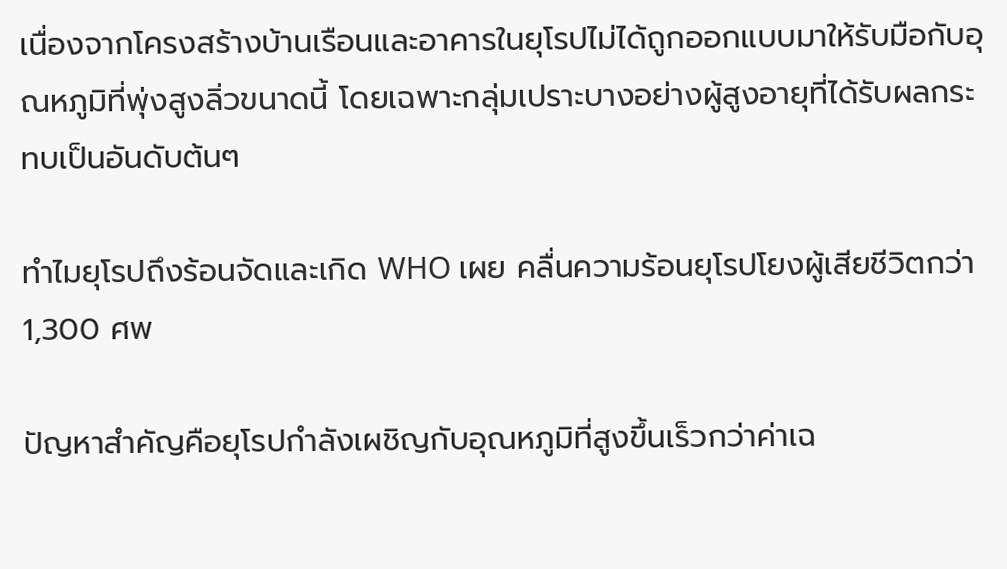เนื่องจากโครงสร้างบ้านเรือนและอาคารในยุโรปไม่ได้ถูกออกแบบมาให้รับมือกับอุณหภูมิที่พุ่งสูงลิ่วขนาดนี้ โดยเฉพาะกลุ่มเปราะบางอย่างผู้สูงอายุที่ได้รับผลกระทบเป็นอันดับต้นๆ

ทำไมยุโรปถึงร้อนจัดและเกิด WHO เผย คลื่นความร้อนยุโรปโยงผู้เสียชีวิตกว่า 1,300 ศพ

ปัญหาสำคัญคือยุโรปกำลังเผชิญกับอุณหภูมิที่สูงขึ้นเร็วกว่าค่าเฉ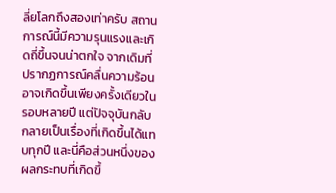ลี่ยโลกถึงสองเท่าครับ สถานการณ์นี้มีความรุนแรงและเกิดถี่ขึ้นจนน่าตกใจ จากเดิมที่ปรากฏการณ์คลื่นความร้อนอาจเกิดขึ้นเพียงครั้งเดียวในรอบหลายปี แต่ปัจจุบันกลับกลายเป็นเรื่องที่เกิดขึ้นได้แทบทุกปี และนี่คือส่วนหนึ่งของผลกระทบที่เกิดขึ้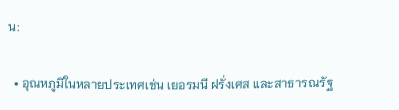น:

  • อุณหภูมิในหลายประเทศเช่น เยอรมนี ฝรั่งเศส และสาธารณรัฐ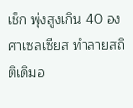เช็ก พุ่งสูงเกิน 40 องศาเซลเซียส ทำลายสถิติเดิมอ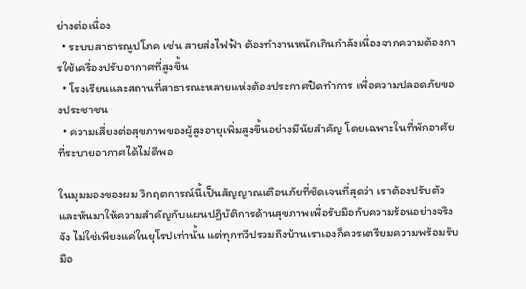ย่างต่อเนื่อง
  • ระบบสาธารณูปโภค เช่น สายส่งไฟฟ้า ต้องทำงานหนักเกินกำลังเนื่องจากความต้องการใช้เครื่องปรับอากาศที่สูงขึ้น
  • โรงเรียนและสถานที่สาธารณะหลายแห่งต้องประกาศปิดทำการ เพื่อความปลอดภัยของประชาชน
  • ความเสี่ยงต่อสุขภาพของผู้สูงอายุเพิ่มสูงขึ้นอย่างมีนัยสำคัญ โดยเฉพาะในที่พักอาศัยที่ระบายอากาศได้ไม่ดีพอ

ในมุมมองของผม วิกฤตการณ์นี้เป็นสัญญาณเตือนภัยที่ชัดเจนที่สุดว่า เราต้องปรับตัวและหันมาให้ความสำคัญกับแผนปฏิบัติการด้านสุขภาพเพื่อรับมือกับความร้อนอย่างจริงจัง ไม่ใช่เพียงแค่ในยุโรปเท่านั้น แต่ทุกทวีปรวมถึงบ้านเราเองก็ควรเตรียมความพร้อมรับมือ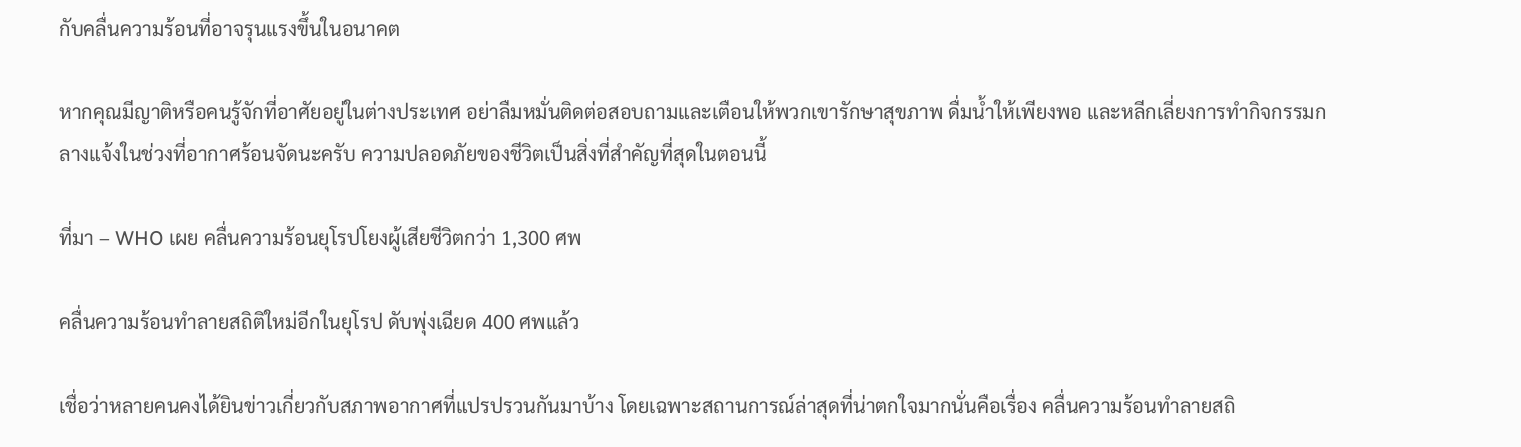กับคลื่นความร้อนที่อาจรุนแรงขึ้นในอนาคต

หากคุณมีญาติหรือคนรู้จักที่อาศัยอยู่ในต่างประเทศ อย่าลืมหมั่นติดต่อสอบถามและเตือนให้พวกเขารักษาสุขภาพ ดื่มน้ำให้เพียงพอ และหลีกเลี่ยงการทำกิจกรรมกลางแจ้งในช่วงที่อากาศร้อนจัดนะครับ ความปลอดภัยของชีวิตเป็นสิ่งที่สำคัญที่สุดในตอนนี้

ที่มา – WHO เผย คลื่นความร้อนยุโรปโยงผู้เสียชีวิตกว่า 1,300 ศพ

คลื่นความร้อนทำลายสถิติใหม่อีกในยุโรป ดับพุ่งเฉียด 400 ศพแล้ว

เชื่อว่าหลายคนคงได้ยินข่าวเกี่ยวกับสภาพอากาศที่แปรปรวนกันมาบ้าง โดยเฉพาะสถานการณ์ล่าสุดที่น่าตกใจมากนั่นคือเรื่อง คลื่นความร้อนทำลายสถิ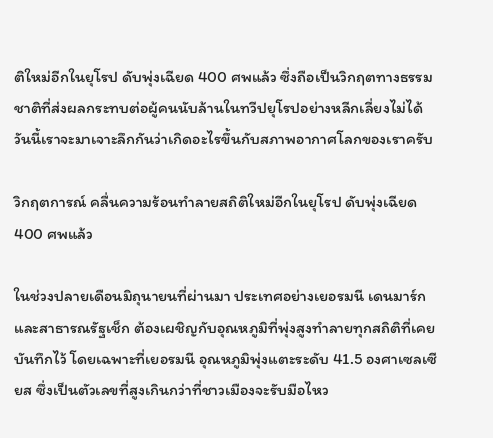ติใหม่อีกในยุโรป ดับพุ่งเฉียด 400 ศพแล้ว ซึ่งถือเป็นวิกฤตทางธรรมชาติที่ส่งผลกระทบต่อผู้คนนับล้านในทวีปยุโรปอย่างหลีกเลี่ยงไม่ได้ วันนี้เราจะมาเจาะลึกกันว่าเกิดอะไรขึ้นกับสภาพอากาศโลกของเราครับ

วิกฤตการณ์ คลื่นความร้อนทำลายสถิติใหม่อีกในยุโรป ดับพุ่งเฉียด 400 ศพแล้ว

ในช่วงปลายเดือนมิถุนายนที่ผ่านมา ประเทศอย่างเยอรมนี เดนมาร์ก และสาธารณรัฐเช็ก ต้องเผชิญกับอุณหภูมิที่พุ่งสูงทำลายทุกสถิติที่เคยบันทึกไว้ โดยเฉพาะที่เยอรมนี อุณหภูมิพุ่งแตะระดับ 41.5 องศาเซลเซียส ซึ่งเป็นตัวเลขที่สูงเกินกว่าที่ชาวเมืองจะรับมือไหว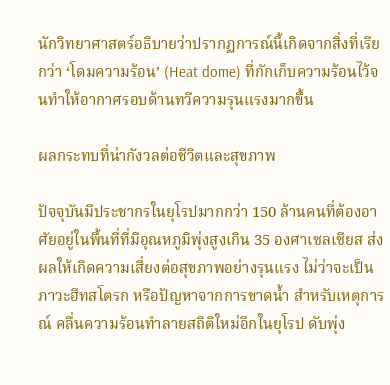นักวิทยาศาสตร์อธิบายว่าปรากฏการณ์นี้เกิดจากสิ่งที่เรียกว่า ‘โดมความร้อน’ (Heat dome) ที่กักเก็บความร้อนไว้จนทำให้อากาศรอบด้านทวีความรุนแรงมากขึ้น

ผลกระทบที่น่ากังวลต่อชีวิตและสุขภาพ

ปัจจุบันมีประชากรในยุโรปมากกว่า 150 ล้านคนที่ต้องอาศัยอยู่ในพื้นที่ที่มีอุณหภูมิพุ่งสูงเกิน 35 องศาเซลเซียส ส่งผลให้เกิดความเสี่ยงต่อสุขภาพอย่างรุนแรง ไม่ว่าจะเป็นภาวะฮีทสโตรก หรือปัญหาจากการขาดน้ำ สำหรับเหตุการณ์ คลื่นความร้อนทำลายสถิติใหม่อีกในยุโรป ดับพุ่ง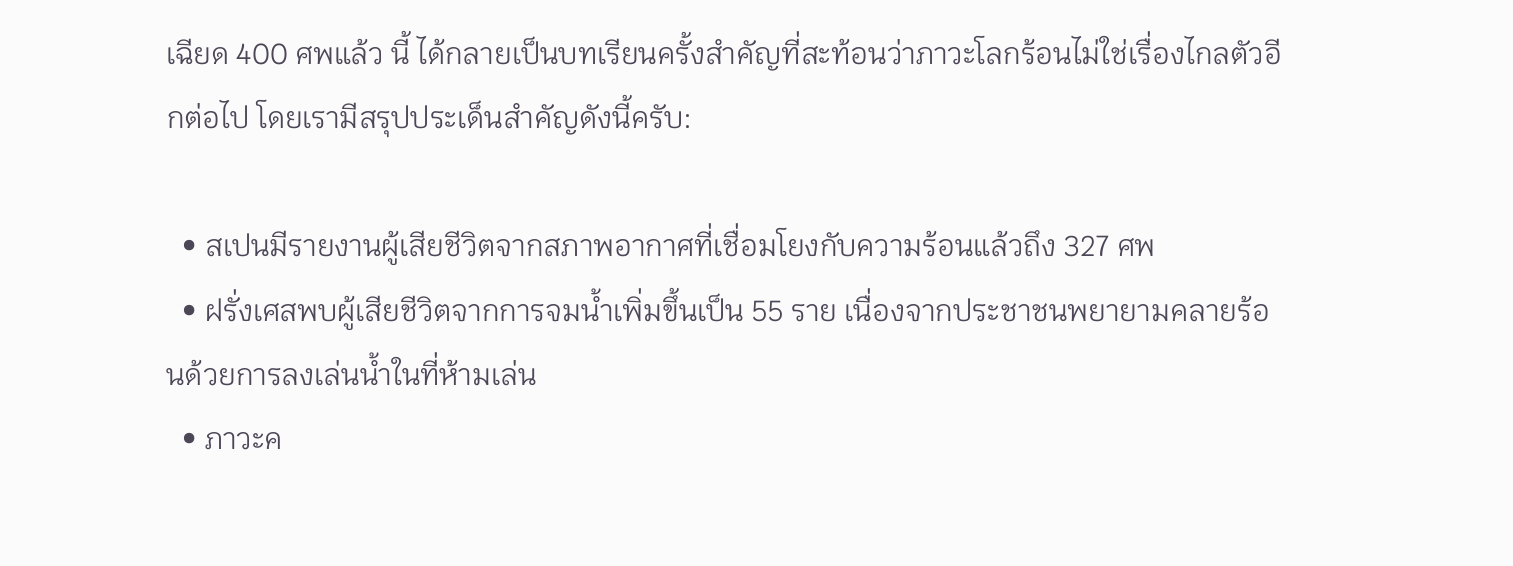เฉียด 400 ศพแล้ว นี้ ได้กลายเป็นบทเรียนครั้งสำคัญที่สะท้อนว่าภาวะโลกร้อนไม่ใช่เรื่องไกลตัวอีกต่อไป โดยเรามีสรุปประเด็นสำคัญดังนี้ครับ:

  • สเปนมีรายงานผู้เสียชีวิตจากสภาพอากาศที่เชื่อมโยงกับความร้อนแล้วถึง 327 ศพ
  • ฝรั่งเศสพบผู้เสียชีวิตจากการจมน้ำเพิ่มขึ้นเป็น 55 ราย เนื่องจากประชาชนพยายามคลายร้อนด้วยการลงเล่นน้ำในที่ห้ามเล่น
  • ภาวะค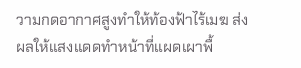วามกดอากาศสูงทำให้ท้องฟ้าไร้เมฆ ส่งผลให้แสงแดดทำหน้าที่แผดเผาพื้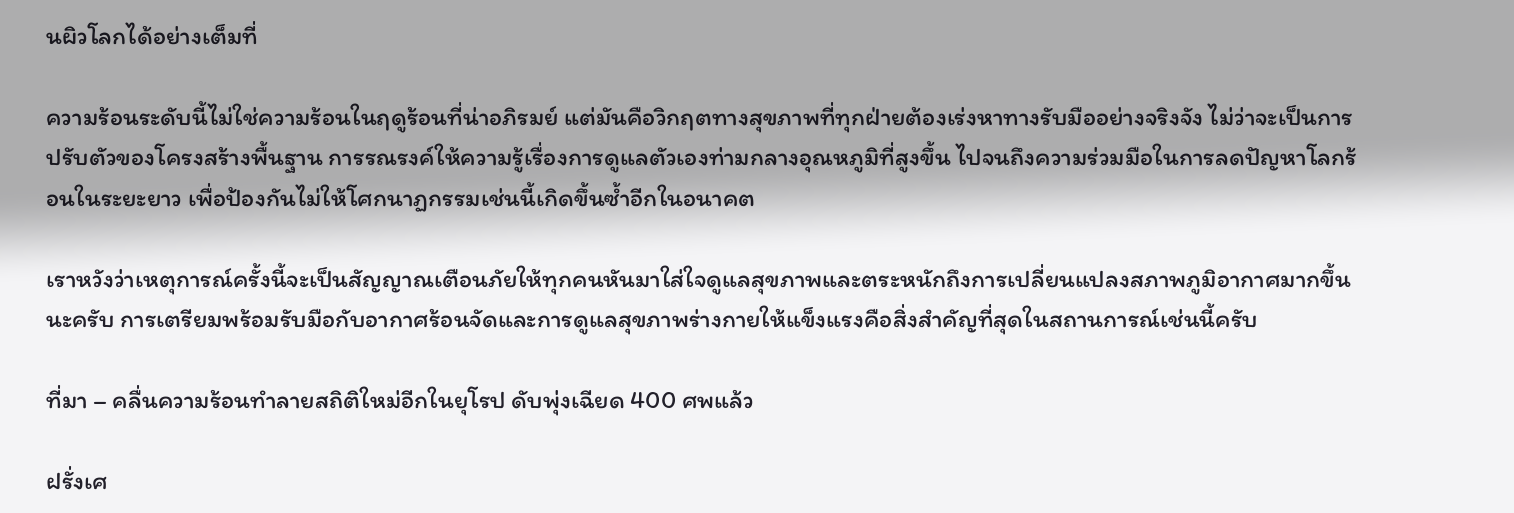นผิวโลกได้อย่างเต็มที่

ความร้อนระดับนี้ไม่ใช่ความร้อนในฤดูร้อนที่น่าอภิรมย์ แต่มันคือวิกฤตทางสุขภาพที่ทุกฝ่ายต้องเร่งหาทางรับมืออย่างจริงจัง ไม่ว่าจะเป็นการปรับตัวของโครงสร้างพื้นฐาน การรณรงค์ให้ความรู้เรื่องการดูแลตัวเองท่ามกลางอุณหภูมิที่สูงขึ้น ไปจนถึงความร่วมมือในการลดปัญหาโลกร้อนในระยะยาว เพื่อป้องกันไม่ให้โศกนาฏกรรมเช่นนี้เกิดขึ้นซ้ำอีกในอนาคต

เราหวังว่าเหตุการณ์ครั้งนี้จะเป็นสัญญาณเตือนภัยให้ทุกคนหันมาใส่ใจดูแลสุขภาพและตระหนักถึงการเปลี่ยนแปลงสภาพภูมิอากาศมากขึ้นนะครับ การเตรียมพร้อมรับมือกับอากาศร้อนจัดและการดูแลสุขภาพร่างกายให้แข็งแรงคือสิ่งสำคัญที่สุดในสถานการณ์เช่นนี้ครับ

ที่มา – คลื่นความร้อนทำลายสถิติใหม่อีกในยุโรป ดับพุ่งเฉียด 400 ศพแล้ว

ฝรั่งเศ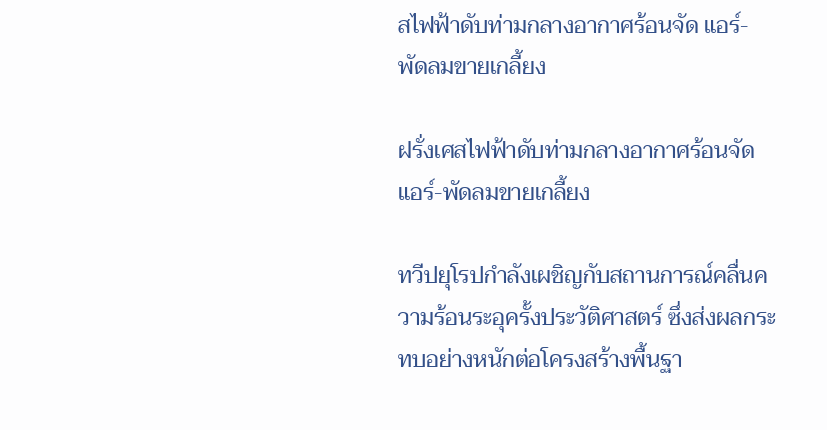สไฟฟ้าดับท่ามกลางอากาศร้อนจัด แอร์-พัดลมขายเกลี้ยง

ฝรั่งเศสไฟฟ้าดับท่ามกลางอากาศร้อนจัด แอร์-พัดลมขายเกลี้ยง

ทวีปยุโรปกำลังเผชิญกับสถานการณ์คลื่นความร้อนระอุครั้งประวัติศาสตร์ ซึ่งส่งผลกระทบอย่างหนักต่อโครงสร้างพื้นฐา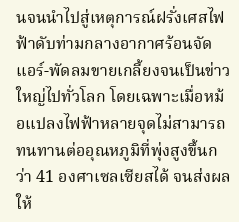นจนนำไปสู่เหตุการณ์ฝรั่งเศสไฟฟ้าดับท่ามกลางอากาศร้อนจัด แอร์-พัดลมขายเกลี้ยงจนเป็นข่าวใหญ่ไปทั่วโลก โดยเฉพาะเมื่อหม้อแปลงไฟฟ้าหลายจุดไม่สามารถทนทานต่ออุณหภูมิที่พุ่งสูงขึ้นกว่า 41 องศาเซลเซียสได้ จนส่งผลให้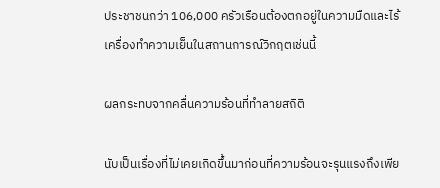ประชาชนกว่า 106,000 ครัวเรือนต้องตกอยู่ในความมืดและไร้เครื่องทำความเย็นในสถานการณ์วิกฤตเช่นนี้

ผลกระทบจากคลื่นความร้อนที่ทำลายสถิติ

นับเป็นเรื่องที่ไม่เคยเกิดขึ้นมาก่อนที่ความร้อนจะรุนแรงถึงเพีย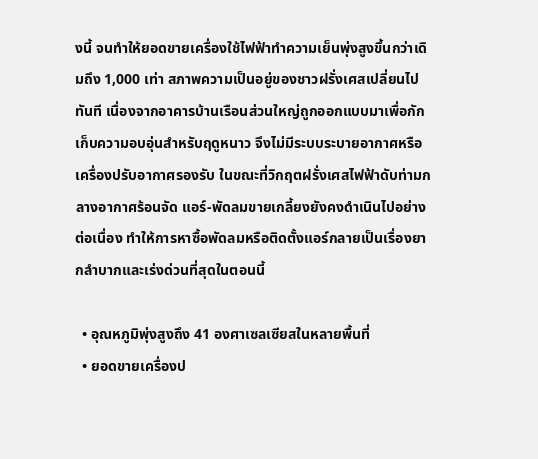งนี้ จนทำให้ยอดขายเครื่องใช้ไฟฟ้าทำความเย็นพุ่งสูงขึ้นกว่าเดิมถึง 1,000 เท่า สภาพความเป็นอยู่ของชาวฝรั่งเศสเปลี่ยนไปทันที เนื่องจากอาคารบ้านเรือนส่วนใหญ่ถูกออกแบบมาเพื่อกักเก็บความอบอุ่นสำหรับฤดูหนาว จึงไม่มีระบบระบายอากาศหรือเครื่องปรับอากาศรองรับ ในขณะที่วิกฤตฝรั่งเศสไฟฟ้าดับท่ามกลางอากาศร้อนจัด แอร์-พัดลมขายเกลี้ยงยังคงดำเนินไปอย่างต่อเนื่อง ทำให้การหาซื้อพัดลมหรือติดตั้งแอร์กลายเป็นเรื่องยากลำบากและเร่งด่วนที่สุดในตอนนี้

  • อุณหภูมิพุ่งสูงถึง 41 องศาเซลเซียสในหลายพื้นที่
  • ยอดขายเครื่องป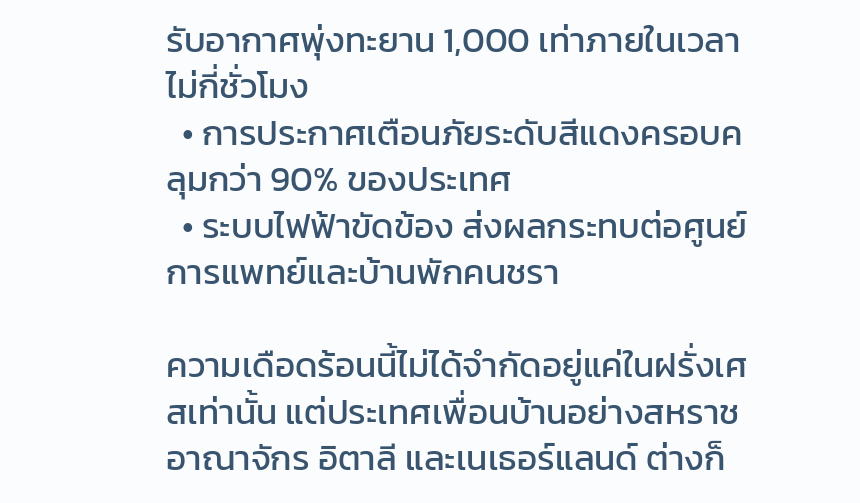รับอากาศพุ่งทะยาน 1,000 เท่าภายในเวลาไม่กี่ชั่วโมง
  • การประกาศเตือนภัยระดับสีแดงครอบคลุมกว่า 90% ของประเทศ
  • ระบบไฟฟ้าขัดข้อง ส่งผลกระทบต่อศูนย์การแพทย์และบ้านพักคนชรา

ความเดือดร้อนนี้ไม่ได้จำกัดอยู่แค่ในฝรั่งเศสเท่านั้น แต่ประเทศเพื่อนบ้านอย่างสหราชอาณาจักร อิตาลี และเนเธอร์แลนด์ ต่างก็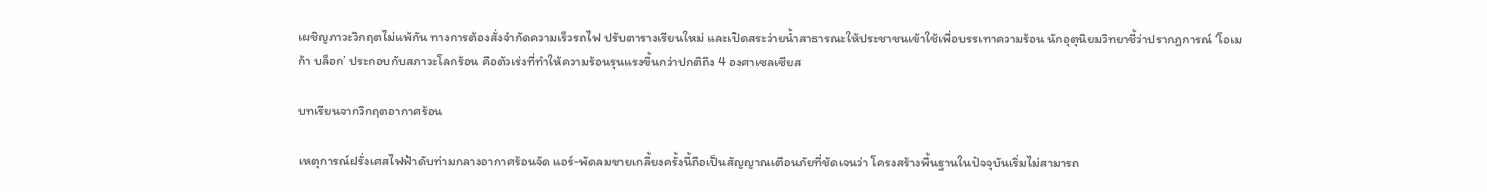เผชิญภาวะวิกฤตไม่แพ้กัน ทางการต้องสั่งจำกัดความเร็วรถไฟ ปรับตารางเรียนใหม่ และเปิดสระว่ายน้ำสาธารณะให้ประชาชนเข้าใช้เพื่อบรรเทาความร้อน นักอุตุนิยมวิทยาชี้ว่าปรากฏการณ์ ‘โอเมก้า บล็อก’ ประกอบกับสภาวะโลกร้อน คือตัวเร่งที่ทำให้ความร้อนรุนแรงขึ้นกว่าปกติถึง 4 องศาเซลเซียส

บทเรียนจากวิกฤตอากาศร้อน

เหตุการณ์ฝรั่งเศสไฟฟ้าดับท่ามกลางอากาศร้อนจัด แอร์-พัดลมขายเกลี้ยงครั้งนี้ถือเป็นสัญญาณเตือนภัยที่ชัดเจนว่า โครงสร้างพื้นฐานในปัจจุบันเริ่มไม่สามารถ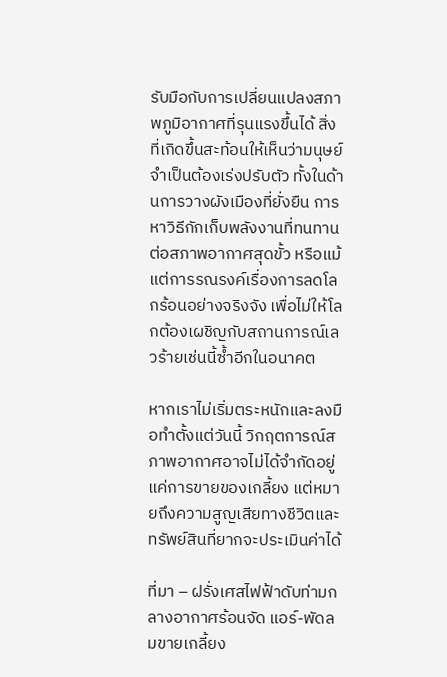รับมือกับการเปลี่ยนแปลงสภาพภูมิอากาศที่รุนแรงขึ้นได้ สิ่งที่เกิดขึ้นสะท้อนให้เห็นว่ามนุษย์จำเป็นต้องเร่งปรับตัว ทั้งในด้านการวางผังเมืองที่ยั่งยืน การหาวิธีกักเก็บพลังงานที่ทนทานต่อสภาพอากาศสุดขั้ว หรือแม้แต่การรณรงค์เรื่องการลดโลกร้อนอย่างจริงจัง เพื่อไม่ให้โลกต้องเผชิญกับสถานการณ์เลวร้ายเช่นนี้ซ้ำอีกในอนาคต

หากเราไม่เริ่มตระหนักและลงมือทำตั้งแต่วันนี้ วิกฤตการณ์สภาพอากาศอาจไม่ได้จำกัดอยู่แค่การขายของเกลี้ยง แต่หมายถึงความสูญเสียทางชีวิตและทรัพย์สินที่ยากจะประเมินค่าได้

ที่มา – ฝรั่งเศสไฟฟ้าดับท่ามกลางอากาศร้อนจัด แอร์-พัดลมขายเกลี้ยง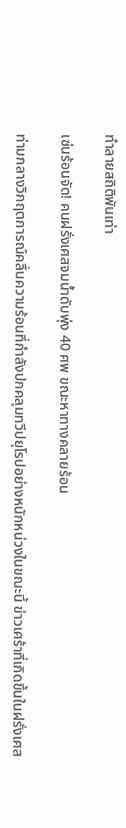ทำลายสถิติพันเท่า

เซ่นร้อนจัด! คนฝรั่งเศสจมน้ำดับพุ่ง 40 ศพ ขณะหาทางคลายร้อน

ท่ามกลางวิกฤตการณ์คลื่นความร้อนที่กำลังปกคลุมทวีปยุโรปอย่างหนักหน่วงในขณะนี้ ข่าวเศร้าที่เกิดขึ้นในฝรั่งเศส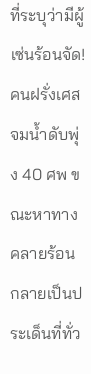ที่ระบุว่ามีผู้ เซ่นร้อนจัด! คนฝรั่งเศสจมน้ำดับพุ่ง 40 ศพ ขณะหาทางคลายร้อน กลายเป็นประเด็นที่ทั่ว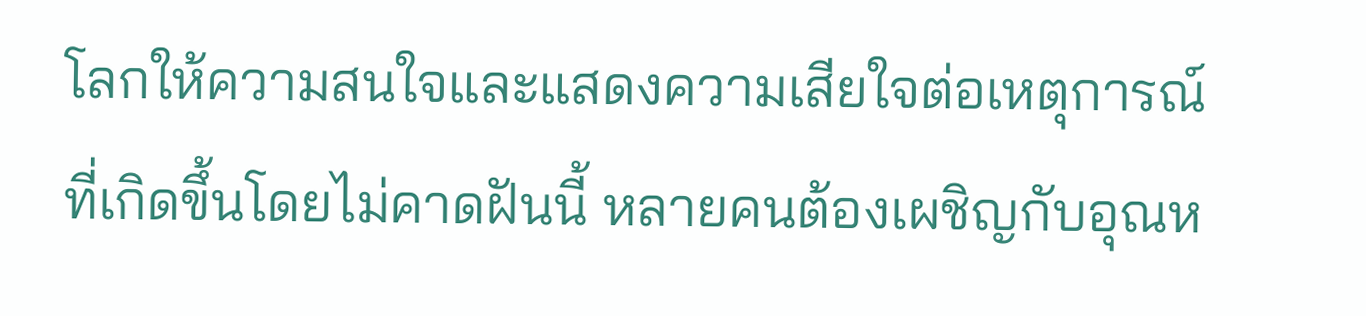โลกให้ความสนใจและแสดงความเสียใจต่อเหตุการณ์ที่เกิดขึ้นโดยไม่คาดฝันนี้ หลายคนต้องเผชิญกับอุณห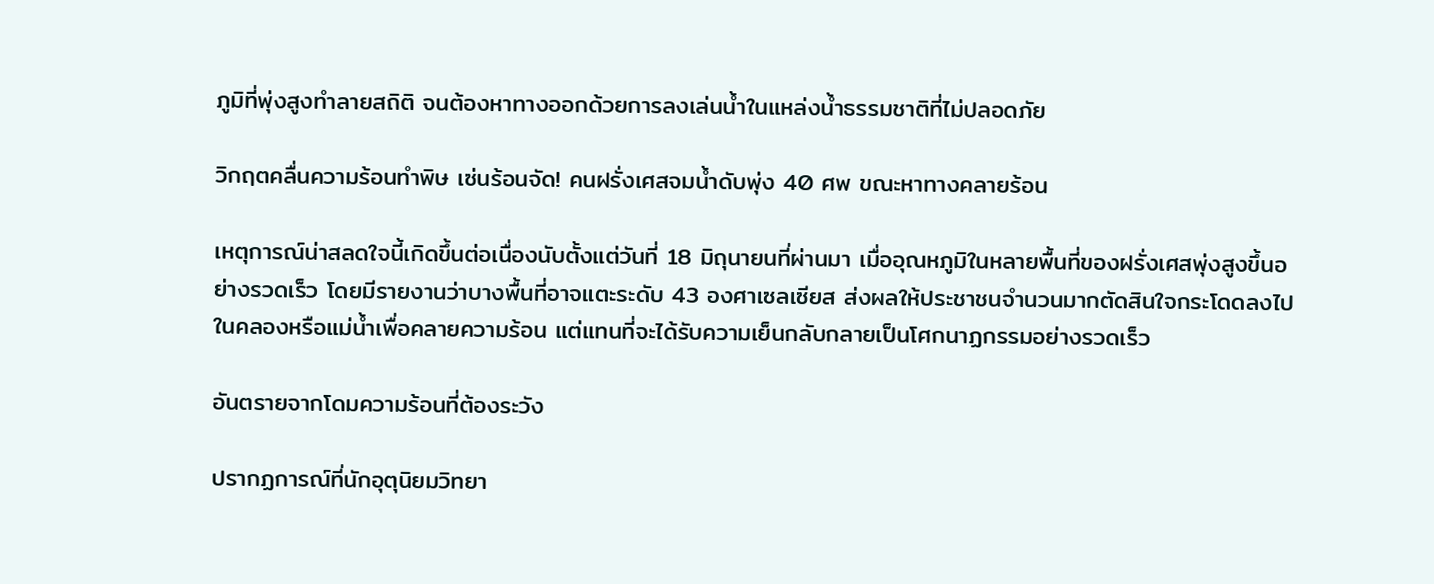ภูมิที่พุ่งสูงทำลายสถิติ จนต้องหาทางออกด้วยการลงเล่นน้ำในแหล่งน้ำธรรมชาติที่ไม่ปลอดภัย

วิกฤตคลื่นความร้อนทำพิษ เซ่นร้อนจัด! คนฝรั่งเศสจมน้ำดับพุ่ง 40 ศพ ขณะหาทางคลายร้อน

เหตุการณ์น่าสลดใจนี้เกิดขึ้นต่อเนื่องนับตั้งแต่วันที่ 18 มิถุนายนที่ผ่านมา เมื่ออุณหภูมิในหลายพื้นที่ของฝรั่งเศสพุ่งสูงขึ้นอย่างรวดเร็ว โดยมีรายงานว่าบางพื้นที่อาจแตะระดับ 43 องศาเซลเซียส ส่งผลให้ประชาชนจำนวนมากตัดสินใจกระโดดลงไปในคลองหรือแม่น้ำเพื่อคลายความร้อน แต่แทนที่จะได้รับความเย็นกลับกลายเป็นโศกนาฏกรรมอย่างรวดเร็ว

อันตรายจากโดมความร้อนที่ต้องระวัง

ปรากฏการณ์ที่นักอุตุนิยมวิทยา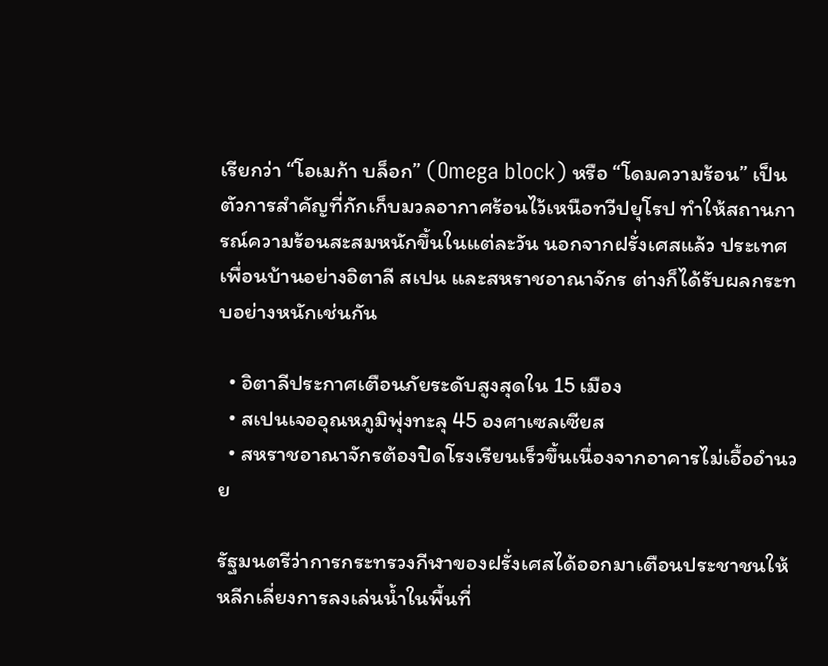เรียกว่า “โอเมก้า บล็อก” (Omega block) หรือ “โดมความร้อน” เป็นตัวการสำคัญที่กักเก็บมวลอากาศร้อนไว้เหนือทวีปยุโรป ทำให้สถานการณ์ความร้อนสะสมหนักขึ้นในแต่ละวัน นอกจากฝรั่งเศสแล้ว ประเทศเพื่อนบ้านอย่างอิตาลี สเปน และสหราชอาณาจักร ต่างก็ได้รับผลกระทบอย่างหนักเช่นกัน

  • อิตาลีประกาศเตือนภัยระดับสูงสุดใน 15 เมือง
  • สเปนเจออุณหภูมิพุ่งทะลุ 45 องศาเซลเซียส
  • สหราชอาณาจักรต้องปิดโรงเรียนเร็วขึ้นเนื่องจากอาคารไม่เอื้ออำนวย

รัฐมนตรีว่าการกระทรวงกีฬาของฝรั่งเศสได้ออกมาเตือนประชาชนให้หลีกเลี่ยงการลงเล่นน้ำในพื้นที่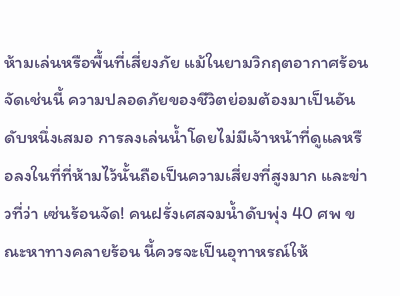ห้ามเล่นหรือพื้นที่เสี่ยงภัย แม้ในยามวิกฤตอากาศร้อนจัดเช่นนี้ ความปลอดภัยของชีวิตย่อมต้องมาเป็นอันดับหนึ่งเสมอ การลงเล่นน้ำโดยไม่มีเจ้าหน้าที่ดูแลหรือลงในที่ที่ห้ามไว้นั้นถือเป็นความเสี่ยงที่สูงมาก และข่าวที่ว่า เซ่นร้อนจัด! คนฝรั่งเศสจมน้ำดับพุ่ง 40 ศพ ขณะหาทางคลายร้อน นี้ควรจะเป็นอุทาหรณ์ให้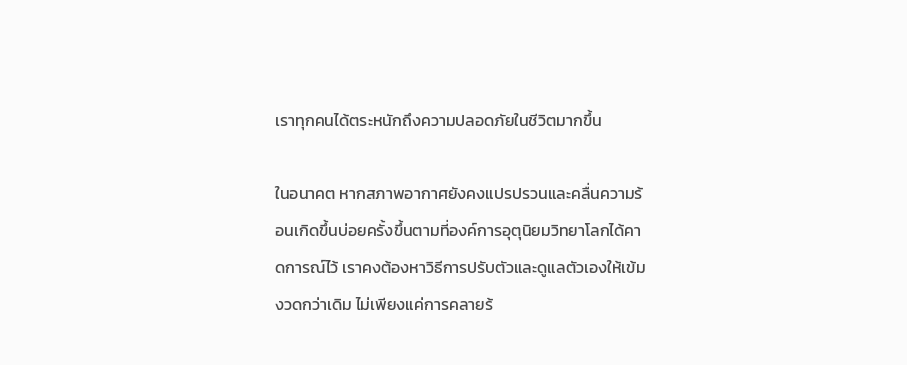เราทุกคนได้ตระหนักถึงความปลอดภัยในชีวิตมากขึ้น

ในอนาคต หากสภาพอากาศยังคงแปรปรวนและคลื่นความร้อนเกิดขึ้นบ่อยครั้งขึ้นตามที่องค์การอุตุนิยมวิทยาโลกได้คาดการณ์ไว้ เราคงต้องหาวิธีการปรับตัวและดูแลตัวเองให้เข้มงวดกว่าเดิม ไม่เพียงแค่การคลายร้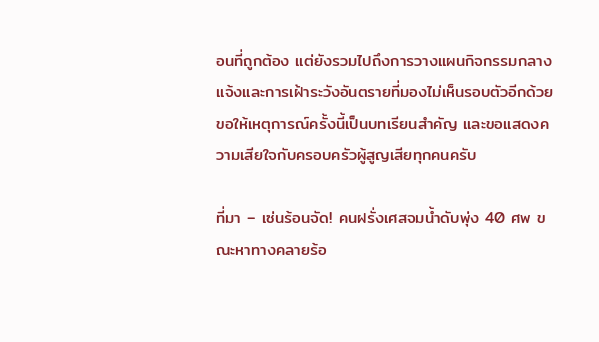อนที่ถูกต้อง แต่ยังรวมไปถึงการวางแผนกิจกรรมกลางแจ้งและการเฝ้าระวังอันตรายที่มองไม่เห็นรอบตัวอีกด้วย ขอให้เหตุการณ์ครั้งนี้เป็นบทเรียนสำคัญ และขอแสดงความเสียใจกับครอบครัวผู้สูญเสียทุกคนครับ

ที่มา – เซ่นร้อนจัด! คนฝรั่งเศสจมน้ำดับพุ่ง 40 ศพ ขณะหาทางคลายร้อ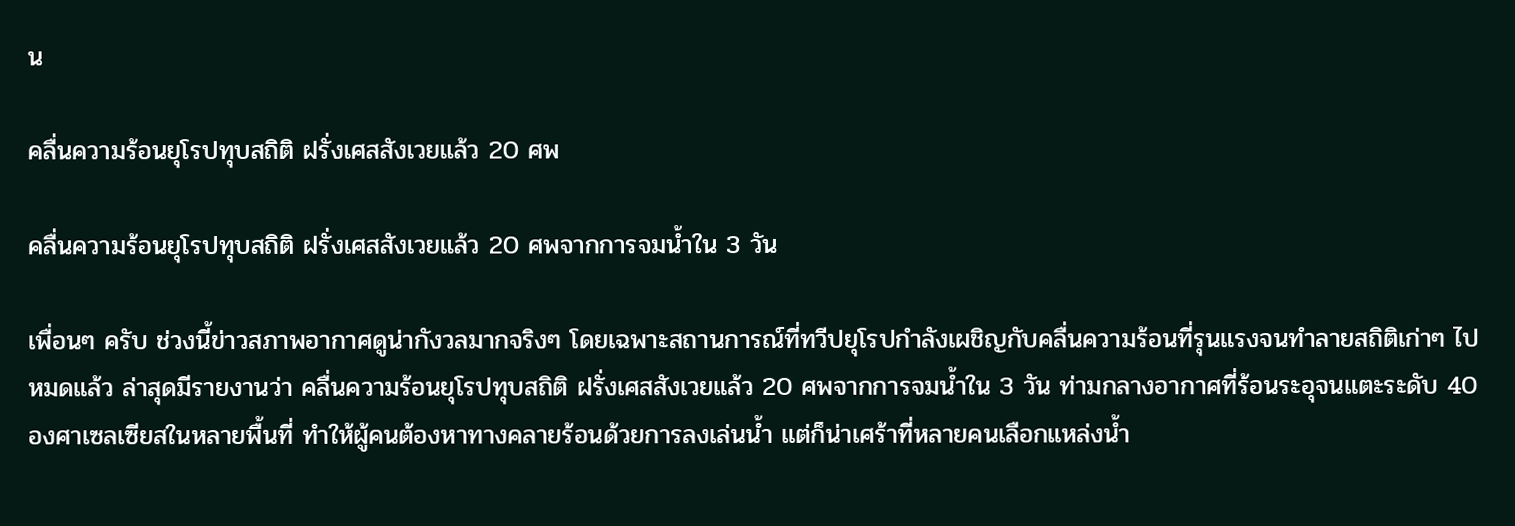น

คลื่นความร้อนยุโรปทุบสถิติ ฝรั่งเศสสังเวยแล้ว 20 ศพ

คลื่นความร้อนยุโรปทุบสถิติ ฝรั่งเศสสังเวยแล้ว 20 ศพจากการจมน้ำใน 3 วัน

เพื่อนๆ ครับ ช่วงนี้ข่าวสภาพอากาศดูน่ากังวลมากจริงๆ โดยเฉพาะสถานการณ์ที่ทวีปยุโรปกำลังเผชิญกับคลื่นความร้อนที่รุนแรงจนทำลายสถิติเก่าๆ ไปหมดแล้ว ล่าสุดมีรายงานว่า คลื่นความร้อนยุโรปทุบสถิติ ฝรั่งเศสสังเวยแล้ว 20 ศพจากการจมน้ำใน 3 วัน ท่ามกลางอากาศที่ร้อนระอุจนแตะระดับ 40 องศาเซลเซียสในหลายพื้นที่ ทำให้ผู้คนต้องหาทางคลายร้อนด้วยการลงเล่นน้ำ แต่ก็น่าเศร้าที่หลายคนเลือกแหล่งน้ำ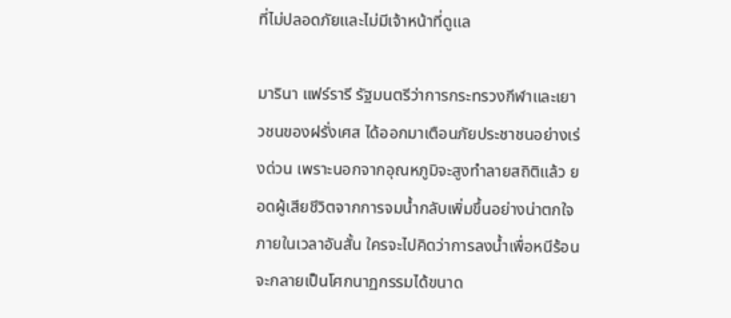ที่ไม่ปลอดภัยและไม่มีเจ้าหน้าที่ดูแล

มารินา แฟร์รารี รัฐมนตรีว่าการกระทรวงกีฬาและเยาวชนของฝรั่งเศส ได้ออกมาเตือนภัยประชาชนอย่างเร่งด่วน เพราะนอกจากอุณหภูมิจะสูงทำลายสถิติแล้ว ยอดผู้เสียชีวิตจากการจมน้ำกลับเพิ่มขึ้นอย่างน่าตกใจภายในเวลาอันสั้น ใครจะไปคิดว่าการลงน้ำเพื่อหนีร้อนจะกลายเป็นโศกนาฏกรรมได้ขนาด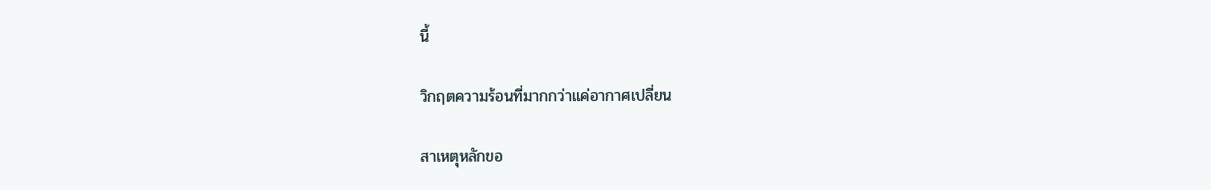นี้

วิกฤตความร้อนที่มากกว่าแค่อากาศเปลี่ยน

สาเหตุหลักขอ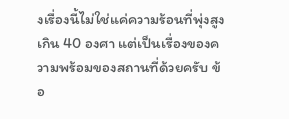งเรื่องนี้ไม่ใช่แค่ความร้อนที่พุ่งสูงเกิน 40 องศา แต่เป็นเรื่องของความพร้อมของสถานที่ด้วยครับ ข้อ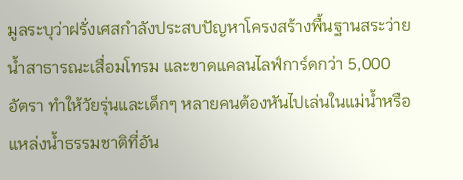มูลระบุว่าฝรั่งเศสกำลังประสบปัญหาโครงสร้างพื้นฐานสระว่ายน้ำสาธารณะเสื่อมโทรม และขาดแคลนไลฟ์การ์ดกว่า 5,000 อัตรา ทำให้วัยรุ่นและเด็กๆ หลายคนต้องหันไปเล่นในแม่น้ำหรือแหล่งน้ำธรรมชาติที่อัน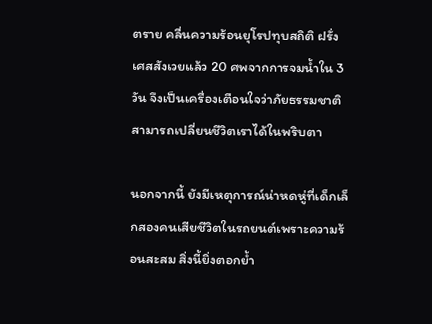ตราย คลื่นความร้อนยุโรปทุบสถิติ ฝรั่งเศสสังเวยแล้ว 20 ศพจากการจมน้ำใน 3 วัน จึงเป็นเครื่องเตือนใจว่าภัยธรรมชาติสามารถเปลี่ยนชีวิตเราได้ในพริบตา

นอกจากนี้ ยังมีเหตุการณ์น่าหดหู่ที่เด็กเล็กสองคนเสียชีวิตในรถยนต์เพราะความร้อนสะสม สิ่งนี้ยิ่งตอกย้ำ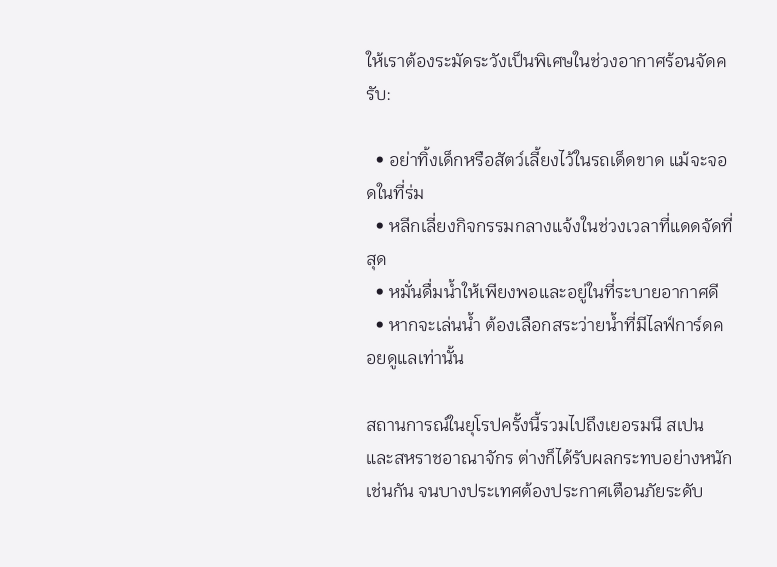ให้เราต้องระมัดระวังเป็นพิเศษในช่วงอากาศร้อนจัดครับ:

  • อย่าทิ้งเด็กหรือสัตว์เลี้ยงไว้ในรถเด็ดขาด แม้จะจอดในที่ร่ม
  • หลีกเลี่ยงกิจกรรมกลางแจ้งในช่วงเวลาที่แดดจัดที่สุด
  • หมั่นดื่มน้ำให้เพียงพอและอยู่ในที่ระบายอากาศดี
  • หากจะเล่นน้ำ ต้องเลือกสระว่ายน้ำที่มีไลฟ์การ์ดคอยดูแลเท่านั้น

สถานการณ์ในยุโรปครั้งนี้รวมไปถึงเยอรมนี สเปน และสหราชอาณาจักร ต่างก็ได้รับผลกระทบอย่างหนักเช่นกัน จนบางประเทศต้องประกาศเตือนภัยระดับ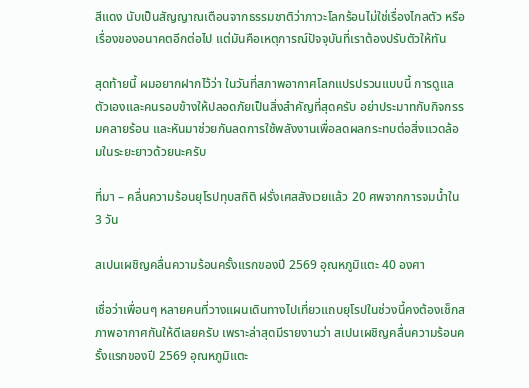สีแดง นับเป็นสัญญาณเตือนจากธรรมชาติว่าภาวะโลกร้อนไม่ใช่เรื่องไกลตัว หรือเรื่องของอนาคตอีกต่อไป แต่มันคือเหตุการณ์ปัจจุบันที่เราต้องปรับตัวให้ทัน

สุดท้ายนี้ ผมอยากฝากไว้ว่า ในวันที่สภาพอากาศโลกแปรปรวนแบบนี้ การดูแลตัวเองและคนรอบข้างให้ปลอดภัยเป็นสิ่งสำคัญที่สุดครับ อย่าประมาทกับกิจกรรมคลายร้อน และหันมาช่วยกันลดการใช้พลังงานเพื่อลดผลกระทบต่อสิ่งแวดล้อมในระยะยาวด้วยนะครับ

ที่มา – คลื่นความร้อนยุโรปทุบสถิติ ฝรั่งเศสสังเวยแล้ว 20 ศพจากการจมน้ำใน 3 วัน

สเปนเผชิญคลื่นความร้อนครั้งแรกของปี 2569 อุณหภูมิแตะ 40 องศา

เชื่อว่าเพื่อนๆ หลายคนที่วางแผนเดินทางไปเที่ยวแถบยุโรปในช่วงนี้คงต้องเช็กสภาพอากาศกันให้ดีเลยครับ เพราะล่าสุดมีรายงานว่า สเปนเผชิญคลื่นความร้อนครั้งแรกของปี 2569 อุณหภูมิแตะ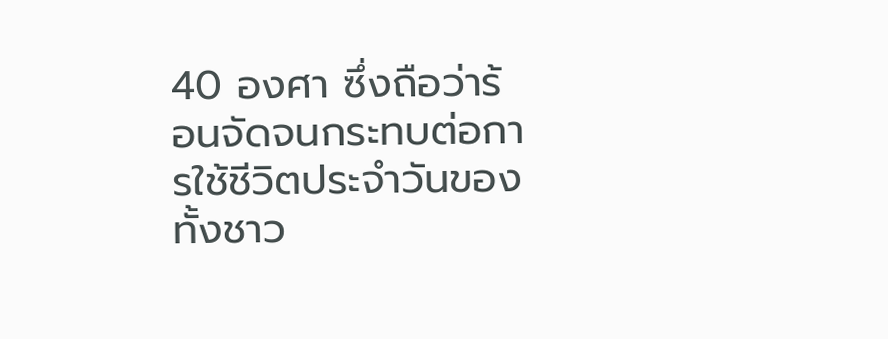40 องศา ซึ่งถือว่าร้อนจัดจนกระทบต่อการใช้ชีวิตประจำวันของทั้งชาว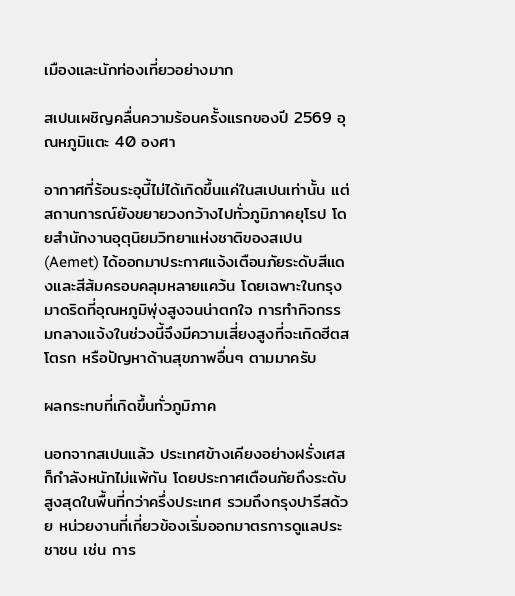เมืองและนักท่องเที่ยวอย่างมาก

สเปนเผชิญคลื่นความร้อนครั้งแรกของปี 2569 อุณหภูมิแตะ 40 องศา

อากาศที่ร้อนระอุนี้ไม่ได้เกิดขึ้นแค่ในสเปนเท่านั้น แต่สถานการณ์ยังขยายวงกว้างไปทั่วภูมิภาคยุโรป โดยสำนักงานอุตุนิยมวิทยาแห่งชาติของสเปน (Aemet) ได้ออกมาประกาศแจ้งเตือนภัยระดับสีแดงและสีส้มครอบคลุมหลายแคว้น โดยเฉพาะในกรุงมาดริดที่อุณหภูมิพุ่งสูงจนน่าตกใจ การทำกิจกรรมกลางแจ้งในช่วงนี้จึงมีความเสี่ยงสูงที่จะเกิดฮีตสโตรก หรือปัญหาด้านสุขภาพอื่นๆ ตามมาครับ

ผลกระทบที่เกิดขึ้นทั่วภูมิภาค

นอกจากสเปนแล้ว ประเทศข้างเคียงอย่างฝรั่งเศสก็กำลังหนักไม่แพ้กัน โดยประกาศเตือนภัยถึงระดับสูงสุดในพื้นที่กว่าครึ่งประเทศ รวมถึงกรุงปารีสด้วย หน่วยงานที่เกี่ยวข้องเริ่มออกมาตรการดูแลประชาชน เช่น การ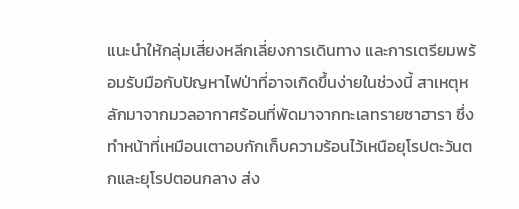แนะนำให้กลุ่มเสี่ยงหลีกเลี่ยงการเดินทาง และการเตรียมพร้อมรับมือกับปัญหาไฟป่าที่อาจเกิดขึ้นง่ายในช่วงนี้ สาเหตุหลักมาจากมวลอากาศร้อนที่พัดมาจากทะเลทรายซาฮารา ซึ่งทำหน้าที่เหมือนเตาอบกักเก็บความร้อนไว้เหนือยุโรปตะวันตกและยุโรปตอนกลาง ส่ง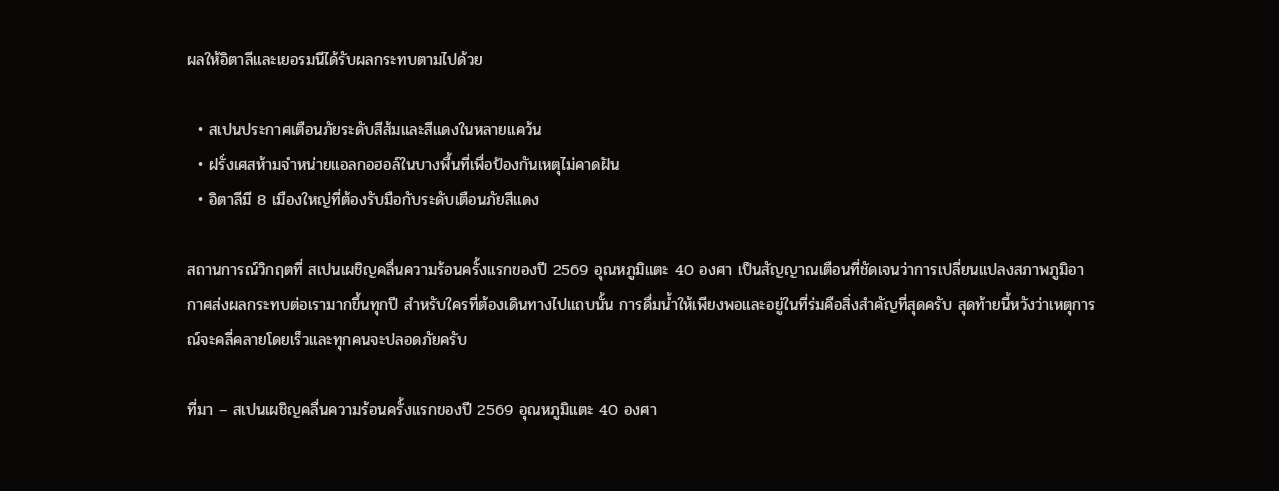ผลให้อิตาลีและเยอรมนีได้รับผลกระทบตามไปด้วย

  • สเปนประกาศเตือนภัยระดับสีส้มและสีแดงในหลายแคว้น
  • ฝรั่งเศสห้ามจำหน่ายแอลกอฮอล์ในบางพื้นที่เพื่อป้องกันเหตุไม่คาดฝัน
  • อิตาลีมี 8 เมืองใหญ่ที่ต้องรับมือกับระดับเตือนภัยสีแดง

สถานการณ์วิกฤตที่ สเปนเผชิญคลื่นความร้อนครั้งแรกของปี 2569 อุณหภูมิแตะ 40 องศา เป็นสัญญาณเตือนที่ชัดเจนว่าการเปลี่ยนแปลงสภาพภูมิอากาศส่งผลกระทบต่อเรามากขึ้นทุกปี สำหรับใครที่ต้องเดินทางไปแถบนั้น การดื่มน้ำให้เพียงพอและอยู่ในที่ร่มคือสิ่งสำคัญที่สุดครับ สุดท้ายนี้หวังว่าเหตุการณ์จะคลี่คลายโดยเร็วและทุกคนจะปลอดภัยครับ

ที่มา – สเปนเผชิญคลื่นความร้อนครั้งแรกของปี 2569 อุณหภูมิแตะ 40 องศา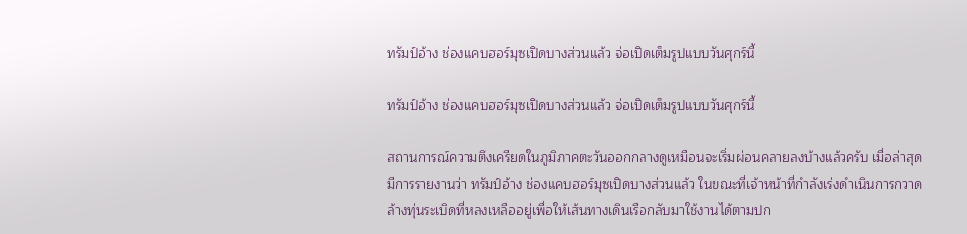ทรัมป์อ้าง ช่องแคบฮอร์มุซเปิดบางส่วนแล้ว จ่อเปิดเต็มรูปแบบวันศุกร์นี้

ทรัมป์อ้าง ช่องแคบฮอร์มุซเปิดบางส่วนแล้ว จ่อเปิดเต็มรูปแบบวันศุกร์นี้

สถานการณ์ความตึงเครียดในภูมิภาคตะวันออกกลางดูเหมือนจะเริ่มผ่อนคลายลงบ้างแล้วครับ เมื่อล่าสุดมีการรายงานว่า ทรัมป์อ้าง ช่องแคบฮอร์มุซเปิดบางส่วนแล้ว ในขณะที่เจ้าหน้าที่กำลังเร่งดำเนินการกวาดล้างทุ่นระเบิดที่หลงเหลืออยู่เพื่อให้เส้นทางเดินเรือกลับมาใช้งานได้ตามปก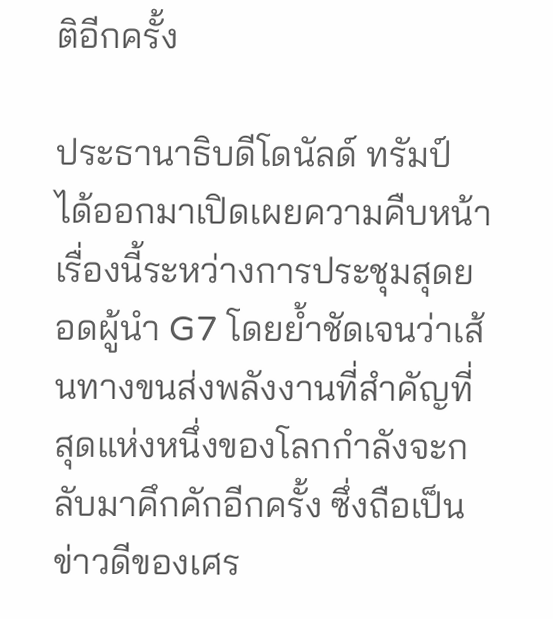ติอีกครั้ง

ประธานาธิบดีโดนัลด์ ทรัมป์ ได้ออกมาเปิดเผยความคืบหน้าเรื่องนี้ระหว่างการประชุมสุดยอดผู้นำ G7 โดยย้ำชัดเจนว่าเส้นทางขนส่งพลังงานที่สำคัญที่สุดแห่งหนึ่งของโลกกำลังจะกลับมาคึกคักอีกครั้ง ซึ่งถือเป็นข่าวดีของเศร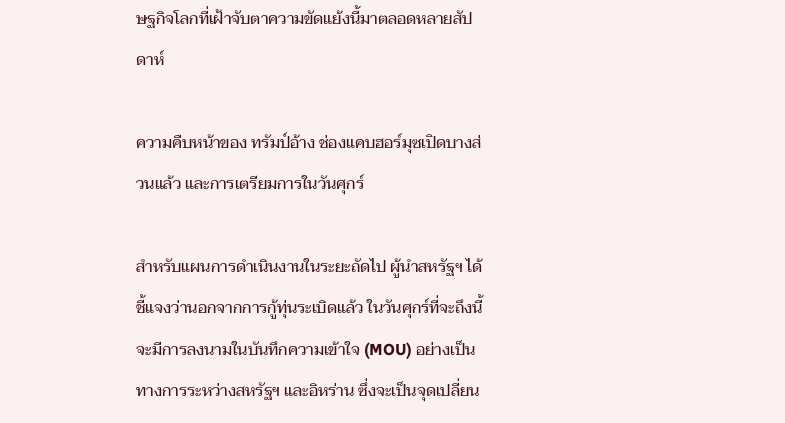ษฐกิจโลกที่เฝ้าจับตาความขัดแย้งนี้มาตลอดหลายสัปดาห์

ความคืบหน้าของ ทรัมป์อ้าง ช่องแคบฮอร์มุซเปิดบางส่วนแล้ว และการเตรียมการในวันศุกร์

สำหรับแผนการดำเนินงานในระยะถัดไป ผู้นำสหรัฐฯ ได้ชี้แจงว่านอกจากการกู้ทุ่นระเบิดแล้ว ในวันศุกร์ที่จะถึงนี้จะมีการลงนามในบันทึกความเข้าใจ (MOU) อย่างเป็นทางการระหว่างสหรัฐฯ และอิหร่าน ซึ่งจะเป็นจุดเปลี่ยน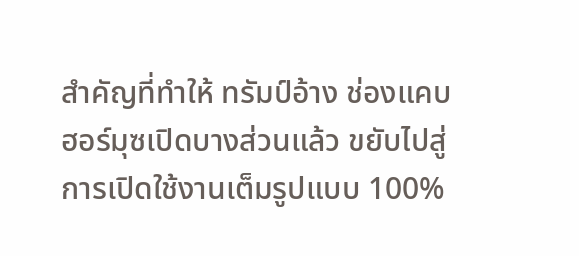สำคัญที่ทำให้ ทรัมป์อ้าง ช่องแคบฮอร์มุซเปิดบางส่วนแล้ว ขยับไปสู่การเปิดใช้งานเต็มรูปแบบ 100%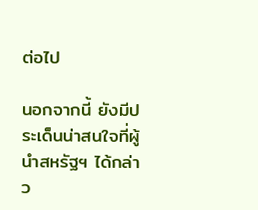ต่อไป

นอกจากนี้ ยังมีประเด็นน่าสนใจที่ผู้นำสหรัฐฯ ได้กล่าว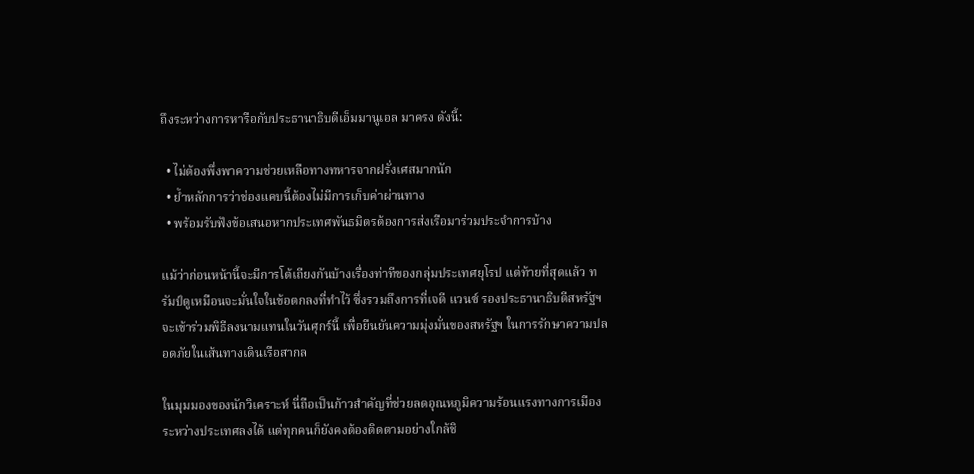ถึงระหว่างการหารือกับประธานาธิบดีเอ็มมานูเอล มาครง ดังนี้:

  • ไม่ต้องพึ่งพาความช่วยเหลือทางทหารจากฝรั่งเศสมากนัก
  • ย้ำหลักการว่าช่องแคบนี้ต้องไม่มีการเก็บค่าผ่านทาง
  • พร้อมรับฟังข้อเสนอหากประเทศพันธมิตรต้องการส่งเรือมาร่วมประจำการบ้าง

แม้ว่าก่อนหน้านี้จะมีการโต้เถียงกันบ้างเรื่องท่าทีของกลุ่มประเทศยุโรป แต่ท้ายที่สุดแล้ว ทรัมป์ดูเหมือนจะมั่นใจในข้อตกลงที่ทำไว้ ซึ่งรวมถึงการที่เจดี แวนซ์ รองประธานาธิบดีสหรัฐฯ จะเข้าร่วมพิธีลงนามแทนในวันศุกร์นี้ เพื่อยืนยันความมุ่งมั่นของสหรัฐฯ ในการรักษาความปลอดภัยในเส้นทางเดินเรือสากล

ในมุมมองของนักวิเคราะห์ นี่ถือเป็นก้าวสำคัญที่ช่วยลดอุณหภูมิความร้อนแรงทางการเมืองระหว่างประเทศลงได้ แต่ทุกคนก็ยังคงต้องติดตามอย่างใกล้ชิ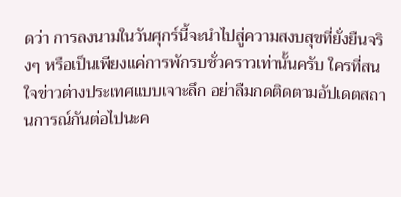ดว่า การลงนามในวันศุกร์นี้จะนำไปสู่ความสงบสุขที่ยั่งยืนจริงๆ หรือเป็นเพียงแค่การพักรบชั่วคราวเท่านั้นครับ ใครที่สนใจข่าวต่างประเทศแบบเจาะลึก อย่าลืมกดติดตามอัปเดตสถานการณ์กันต่อไปนะค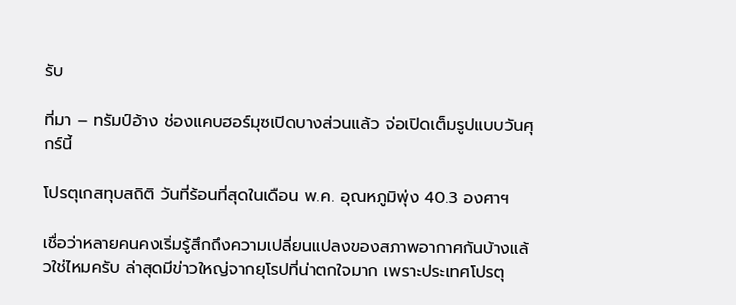รับ

ที่มา – ทรัมป์อ้าง ช่องแคบฮอร์มุซเปิดบางส่วนแล้ว จ่อเปิดเต็มรูปแบบวันศุกร์นี้

โปรตุเกสทุบสถิติ วันที่ร้อนที่สุดในเดือน พ.ค. อุณหภูมิพุ่ง 40.3 องศาฯ

เชื่อว่าหลายคนคงเริ่มรู้สึกถึงความเปลี่ยนแปลงของสภาพอากาศกันบ้างแล้วใช่ไหมครับ ล่าสุดมีข่าวใหญ่จากยุโรปที่น่าตกใจมาก เพราะประเทศโปรตุ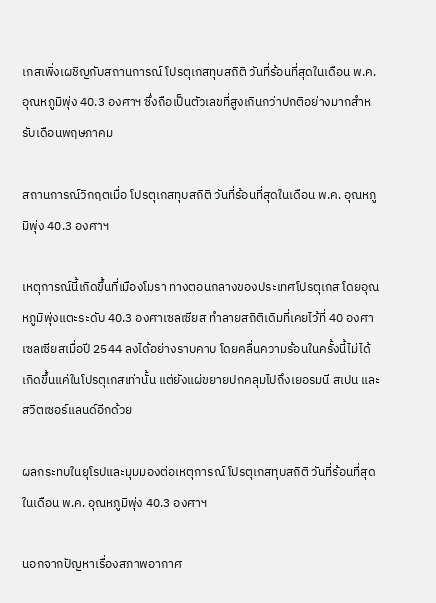เกสเพิ่งเผชิญกับสถานการณ์ โปรตุเกสทุบสถิติ วันที่ร้อนที่สุดในเดือน พ.ค. อุณหภูมิพุ่ง 40.3 องศาฯ ซึ่งถือเป็นตัวเลขที่สูงเกินกว่าปกติอย่างมากสำหรับเดือนพฤษภาคม

สถานการณ์วิกฤตเมื่อ โปรตุเกสทุบสถิติ วันที่ร้อนที่สุดในเดือน พ.ค. อุณหภูมิพุ่ง 40.3 องศาฯ

เหตุการณ์นี้เกิดขึ้นที่เมืองโมรา ทางตอนกลางของประเทศโปรตุเกส โดยอุณหภูมิพุ่งแตะระดับ 40.3 องศาเซลเซียส ทำลายสถิติเดิมที่เคยไว้ที่ 40 องศาเซลเซียสเมื่อปี 2544 ลงได้อย่างราบคาบ โดยคลื่นความร้อนในครั้งนี้ไม่ได้เกิดขึ้นแค่ในโปรตุเกสเท่านั้น แต่ยังแผ่ขยายปกคลุมไปถึงเยอรมนี สเปน และสวิตเซอร์แลนด์อีกด้วย

ผลกระทบในยุโรปและมุมมองต่อเหตุการณ์ โปรตุเกสทุบสถิติ วันที่ร้อนที่สุดในเดือน พ.ค. อุณหภูมิพุ่ง 40.3 องศาฯ

นอกจากปัญหาเรื่องสภาพอากาศ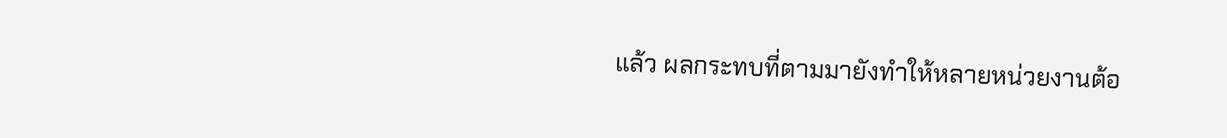แล้ว ผลกระทบที่ตามมายังทำให้หลายหน่วยงานต้อ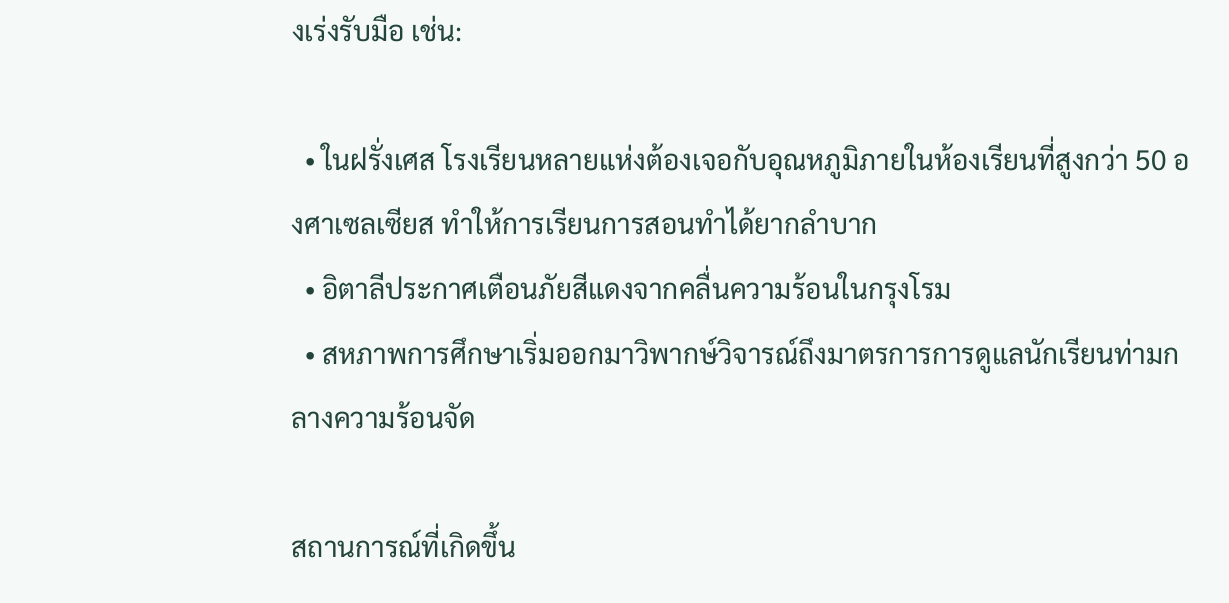งเร่งรับมือ เช่น:

  • ในฝรั่งเศส โรงเรียนหลายแห่งต้องเจอกับอุณหภูมิภายในห้องเรียนที่สูงกว่า 50 องศาเซลเซียส ทำให้การเรียนการสอนทำได้ยากลำบาก
  • อิตาลีประกาศเตือนภัยสีแดงจากคลื่นความร้อนในกรุงโรม
  • สหภาพการศึกษาเริ่มออกมาวิพากษ์วิจารณ์ถึงมาตรการการดูแลนักเรียนท่ามกลางความร้อนจัด

สถานการณ์ที่เกิดขึ้น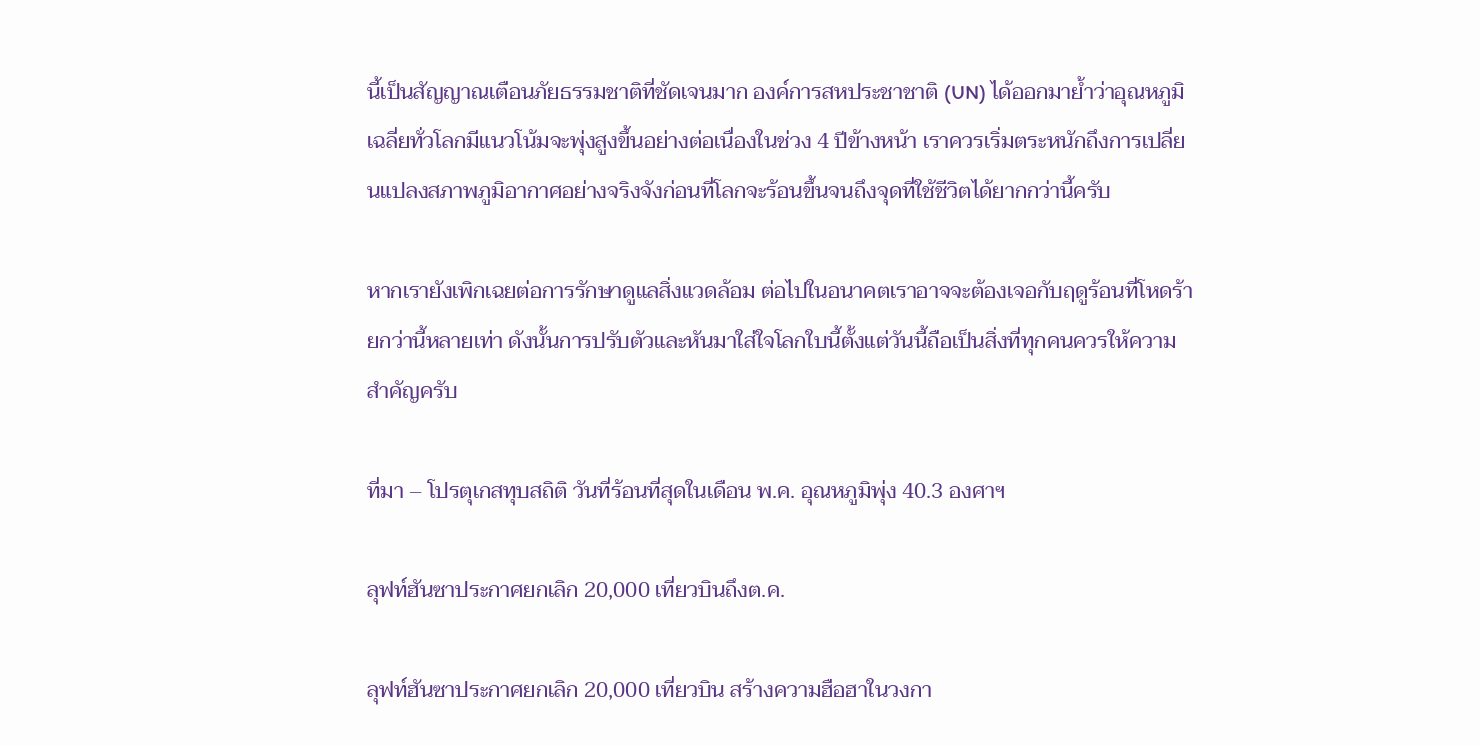นี้เป็นสัญญาณเตือนภัยธรรมชาติที่ชัดเจนมาก องค์การสหประชาชาติ (UN) ได้ออกมาย้ำว่าอุณหภูมิเฉลี่ยทั่วโลกมีแนวโน้มจะพุ่งสูงขึ้นอย่างต่อเนื่องในช่วง 4 ปีข้างหน้า เราควรเริ่มตระหนักถึงการเปลี่ยนแปลงสภาพภูมิอากาศอย่างจริงจังก่อนที่โลกจะร้อนขึ้นจนถึงจุดที่ใช้ชีวิตได้ยากกว่านี้ครับ

หากเรายังเพิกเฉยต่อการรักษาดูแลสิ่งแวดล้อม ต่อไปในอนาคตเราอาจจะต้องเจอกับฤดูร้อนที่โหดร้ายกว่านี้หลายเท่า ดังนั้นการปรับตัวและหันมาใส่ใจโลกใบนี้ตั้งแต่วันนี้ถือเป็นสิ่งที่ทุกคนควรให้ความสำคัญครับ

ที่มา – โปรตุเกสทุบสถิติ วันที่ร้อนที่สุดในเดือน พ.ค. อุณหภูมิพุ่ง 40.3 องศาฯ

ลุฟท์ฮันซาประกาศยกเลิก 20,000 เที่ยวบินถึงต.ค.

ลุฟท์ฮันซาประกาศยกเลิก 20,000 เที่ยวบิน สร้างความฮือฮาในวงกา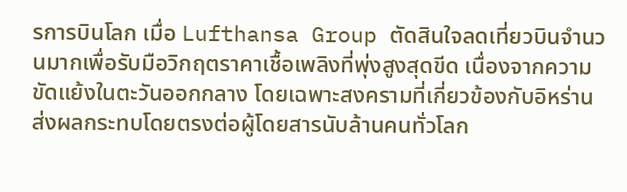รการบินโลก เมื่อ Lufthansa Group ตัดสินใจลดเที่ยวบินจำนวนมากเพื่อรับมือวิกฤตราคาเชื้อเพลิงที่พุ่งสูงสุดขีด เนื่องจากความขัดแย้งในตะวันออกกลาง โดยเฉพาะสงครามที่เกี่ยวข้องกับอิหร่าน ส่งผลกระทบโดยตรงต่อผู้โดยสารนับล้านคนทั่วโลก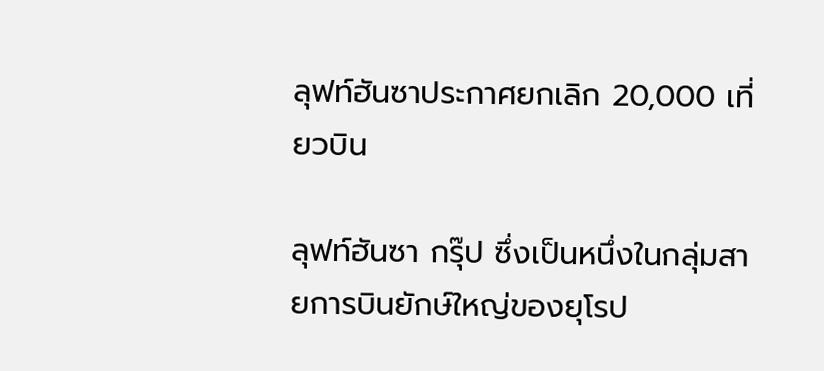ลุฟท์ฮันซาประกาศยกเลิก 20,000 เที่ยวบิน

ลุฟท์ฮันซา กรุ๊ป ซึ่งเป็นหนึ่งในกลุ่มสายการบินยักษ์ใหญ่ของยุโรป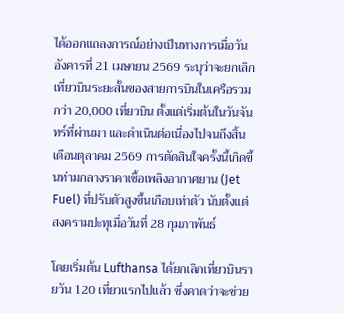ได้ออกแถลงการณ์อย่างเป็นทางการเมื่อวันอังคารที่ 21 เมษายน 2569 ระบุว่าจะยกเลิกเที่ยวบินระยะสั้นของสายการบินในเครือรวมกว่า 20,000 เที่ยวบิน ตั้งแต่เริ่มต้นในวันจันทร์ที่ผ่านมา และดำเนินต่อเนื่องไปจนถึงสิ้นเดือนตุลาคม 2569 การตัดสินใจครั้งนี้เกิดขึ้นท่ามกลางราคาเชื้อเพลิงอากาศยาน (Jet Fuel) ที่ปรับตัวสูงขึ้นเกือบเท่าตัว นับตั้งแต่สงครามปะทุเมื่อวันที่ 28 กุมภาพันธ์

โดยเริ่มต้น Lufthansa ได้ยกเลิกเที่ยวบินรายวัน 120 เที่ยวแรกไปแล้ว ซึ่งคาดว่าจะช่วย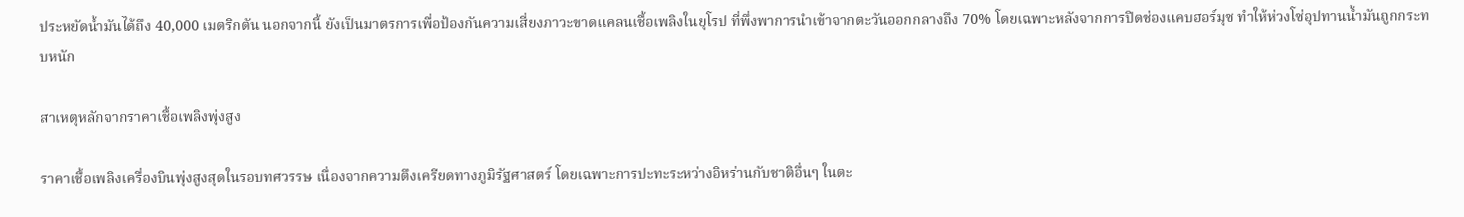ประหยัดน้ำมันได้ถึง 40,000 เมตริกตัน นอกจากนี้ ยังเป็นมาตรการเพื่อป้องกันความเสี่ยงภาวะขาดแคลนเชื้อเพลิงในยุโรป ที่พึ่งพาการนำเข้าจากตะวันออกกลางถึง 70% โดยเฉพาะหลังจากการปิดช่องแคบฮอร์มุซ ทำให้ห่วงโซ่อุปทานน้ำมันถูกกระทบหนัก

สาเหตุหลักจากราคาเชื้อเพลิงพุ่งสูง

ราคาเชื้อเพลิงเครื่องบินพุ่งสูงสุดในรอบทศวรรษ เนื่องจากความตึงเครียดทางภูมิรัฐศาสตร์ โดยเฉพาะการปะทะระหว่างอิหร่านกับชาติอื่นๆ ในตะ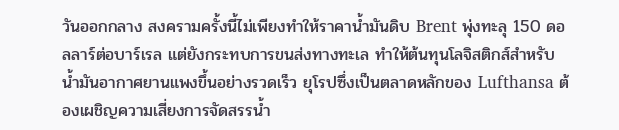วันออกกลาง สงครามครั้งนี้ไม่เพียงทำให้ราคาน้ำมันดิบ Brent พุ่งทะลุ 150 ดอลลาร์ต่อบาร์เรล แต่ยังกระทบการขนส่งทางทะเล ทำให้ต้นทุนโลจิสติกส์สำหรับน้ำมันอากาศยานแพงขึ้นอย่างรวดเร็ว ยุโรปซึ่งเป็นตลาดหลักของ Lufthansa ต้องเผชิญความเสี่ยงการจัดสรรน้ำ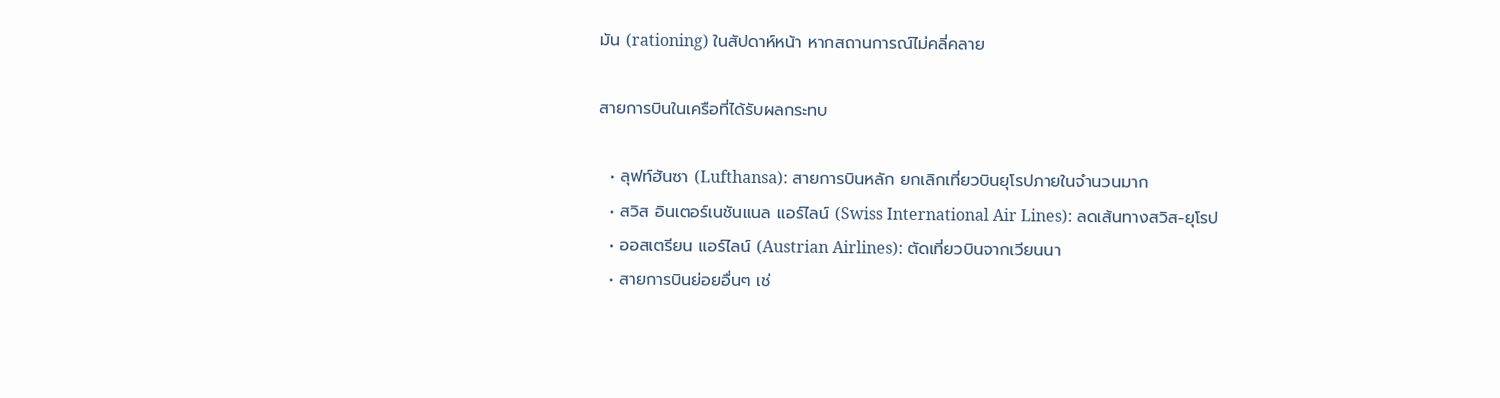มัน (rationing) ในสัปดาห์หน้า หากสถานการณ์ไม่คลี่คลาย

สายการบินในเครือที่ได้รับผลกระทบ

  • ลุฟท์ฮันซา (Lufthansa): สายการบินหลัก ยกเลิกเที่ยวบินยุโรปภายในจำนวนมาก
  • สวิส อินเตอร์เนชันแนล แอร์ไลน์ (Swiss International Air Lines): ลดเส้นทางสวิส-ยุโรป
  • ออสเตรียน แอร์ไลน์ (Austrian Airlines): ตัดเที่ยวบินจากเวียนนา
  • สายการบินย่อยอื่นๆ เช่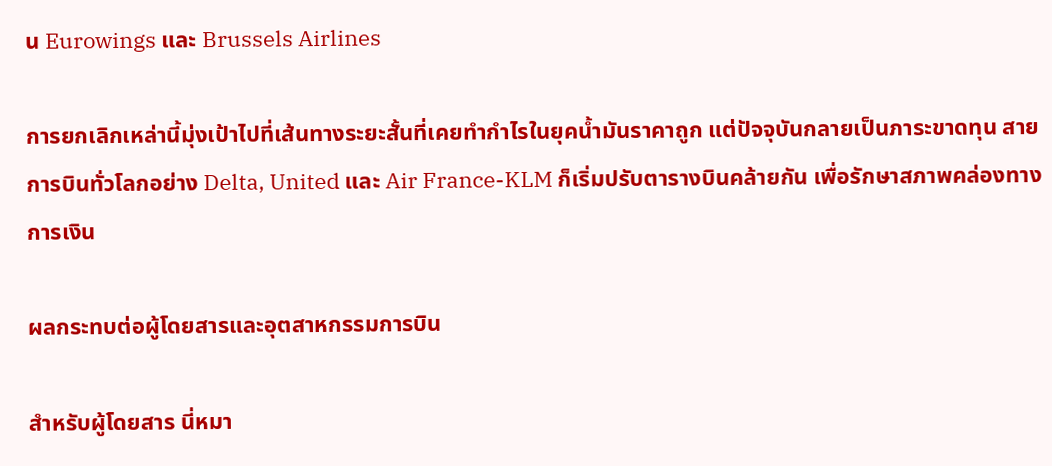น Eurowings และ Brussels Airlines

การยกเลิกเหล่านี้มุ่งเป้าไปที่เส้นทางระยะสั้นที่เคยทำกำไรในยุคน้ำมันราคาถูก แต่ปัจจุบันกลายเป็นภาระขาดทุน สายการบินทั่วโลกอย่าง Delta, United และ Air France-KLM ก็เริ่มปรับตารางบินคล้ายกัน เพื่อรักษาสภาพคล่องทางการเงิน

ผลกระทบต่อผู้โดยสารและอุตสาหกรรมการบิน

สำหรับผู้โดยสาร นี่หมา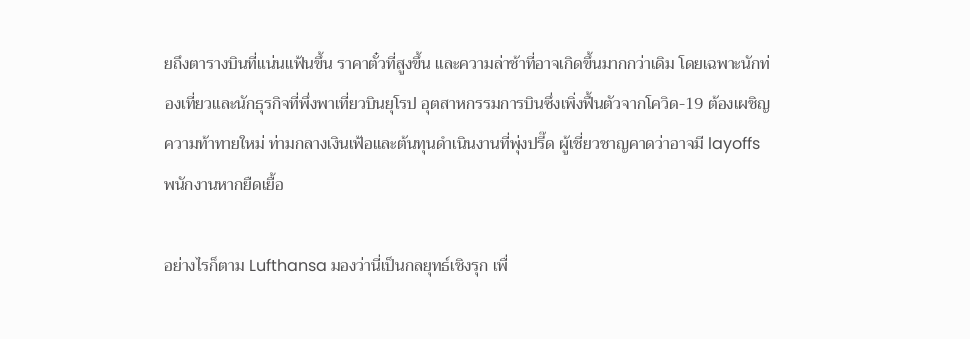ยถึงตารางบินที่แน่นแฟ้นขึ้น ราคาตั๋วที่สูงขึ้น และความล่าช้าที่อาจเกิดขึ้นมากกว่าเดิม โดยเฉพาะนักท่องเที่ยวและนักธุรกิจที่พึ่งพาเที่ยวบินยุโรป อุตสาหกรรมการบินซึ่งเพิ่งฟื้นตัวจากโควิด-19 ต้องเผชิญความท้าทายใหม่ ท่ามกลางเงินเฟ้อและต้นทุนดำเนินงานที่พุ่งปรี๊ด ผู้เชี่ยวชาญคาดว่าอาจมี layoffs พนักงานหากยืดเยื้อ

อย่างไรก็ตาม Lufthansa มองว่านี่เป็นกลยุทธ์เชิงรุก เพื่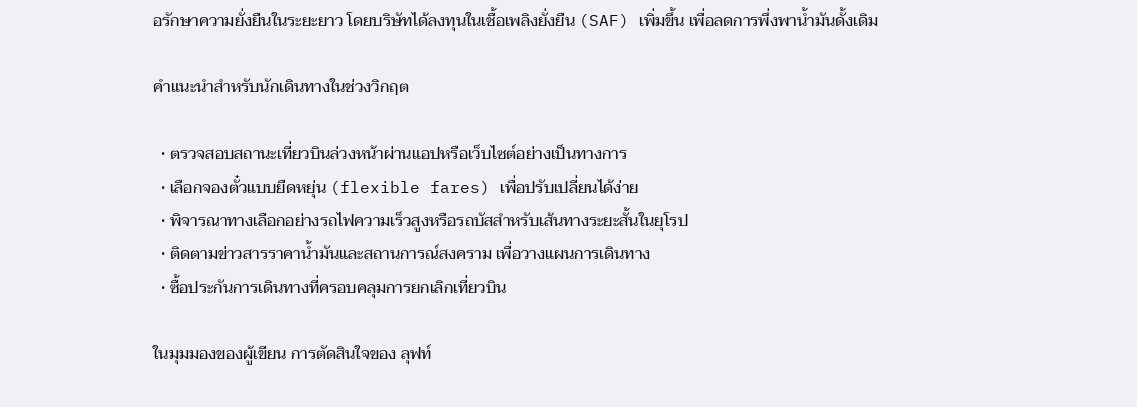อรักษาความยั่งยืนในระยะยาว โดยบริษัทได้ลงทุนในเชื้อเพลิงยั่งยืน (SAF) เพิ่มขึ้น เพื่อลดการพึ่งพาน้ำมันดั้งเดิม

คำแนะนำสำหรับนักเดินทางในช่วงวิกฤต

  • ตรวจสอบสถานะเที่ยวบินล่วงหน้าผ่านแอปหรือเว็บไซต์อย่างเป็นทางการ
  • เลือกจองตั๋วแบบยืดหยุ่น (flexible fares) เพื่อปรับเปลี่ยนได้ง่าย
  • พิจารณาทางเลือกอย่างรถไฟความเร็วสูงหรือรถบัสสำหรับเส้นทางระยะสั้นในยุโรป
  • ติดตามข่าวสารราคาน้ำมันและสถานการณ์สงคราม เพื่อวางแผนการเดินทาง
  • ซื้อประกันการเดินทางที่ครอบคลุมการยกเลิกเที่ยวบิน

ในมุมมองของผู้เขียน การตัดสินใจของ ลุฟท์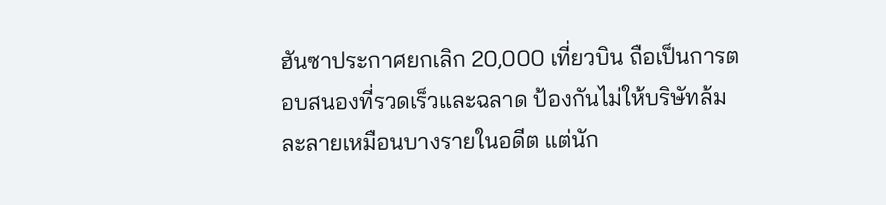ฮันซาประกาศยกเลิก 20,000 เที่ยวบิน ถือเป็นการตอบสนองที่รวดเร็วและฉลาด ป้องกันไม่ให้บริษัทล้มละลายเหมือนบางรายในอดีต แต่นัก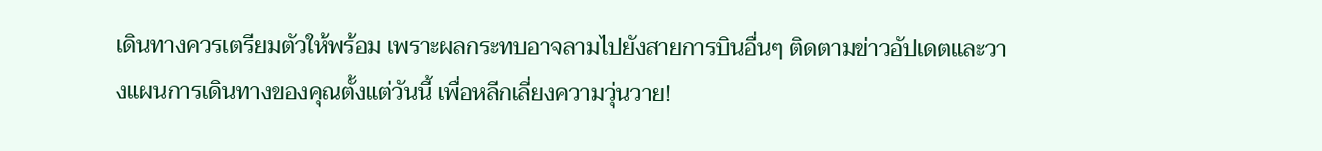เดินทางควรเตรียมตัวให้พร้อม เพราะผลกระทบอาจลามไปยังสายการบินอื่นๆ ติดตามข่าวอัปเดตและวางแผนการเดินทางของคุณตั้งแต่วันนี้ เพื่อหลีกเลี่ยงความวุ่นวาย!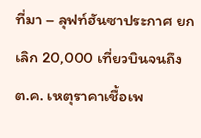ที่มา – ลุฟท์ฮันซาประกาศ ยกเลิก 20,000 เที่ยวบินจนถึง ต.ค. เหตุราคาเชื้อเพ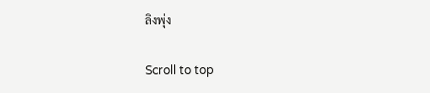ลิงพุ่ง

Scroll to top